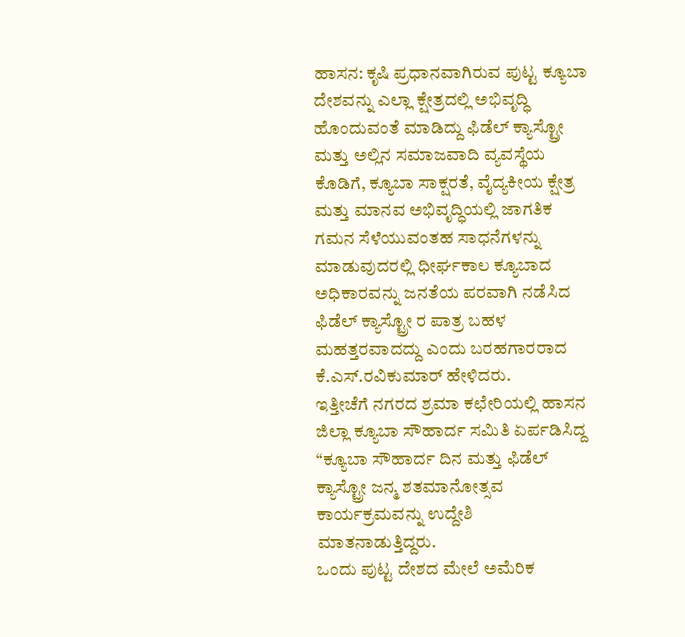ಹಾಸನ: ಕೃಷಿ ಪ್ರಧಾನವಾಗಿರುವ ಪುಟ್ಟ ಕ್ಯೂಬಾ ದೇಶವನ್ನು ಎಲ್ಲಾ ಕ್ಷೇತ್ರದಲ್ಲಿ ಅಭಿವೃದ್ಧಿ ಹೊಂದುವಂತೆ ಮಾಡಿದ್ದು ಫಿಡೆಲ್ ಕ್ಯಾಸ್ಟ್ರೋ ಮತ್ತು ಅಲ್ಲಿನ ಸಮಾಜವಾದಿ ವ್ಯವಸ್ಥೆಯ ಕೊಡಿಗೆ, ಕ್ಯೂಬಾ ಸಾಕ್ಷರತೆ, ವೈದ್ಯಕೀಯ ಕ್ಷೇತ್ರ ಮತ್ತು ಮಾನವ ಅಭಿವೃದ್ಧಿಯಲ್ಲಿ ಜಾಗತಿಕ ಗಮನ ಸೆಳೆಯುವಂತಹ ಸಾಧನೆಗಳನ್ನು ಮಾಡುವುದರಲ್ಲಿ ಧೀರ್ಘಕಾಲ ಕ್ಯೂಬಾದ ಅಧಿಕಾರವನ್ನು ಜನತೆಯ ಪರವಾಗಿ ನಡೆಸಿದ ಫಿಡೆಲ್ ಕ್ಯಾಸ್ಟ್ರೋ ರ ಪಾತ್ರ ಬಹಳ ಮಹತ್ತರವಾದದ್ದು ಎಂದು ಬರಹಗಾರರಾದ ಕೆ.ಎಸ್.ರವಿಕುಮಾರ್ ಹೇಳಿದರು.
ಇತ್ತೀಚೆಗೆ ನಗರದ ಶ್ರಮಾ ಕಛೇರಿಯಲ್ಲಿ ಹಾಸನ ಜಿಲ್ಲಾ ಕ್ಯೂಬಾ ಸೌಹಾರ್ದ ಸಮಿತಿ ಏರ್ಪಡಿಸಿದ್ದ “ಕ್ಯೂಬಾ ಸೌಹಾರ್ದ ದಿನ ಮತ್ತು ಫಿಡೆಲ್ ಕ್ಯಾಸ್ಟ್ರೋ ಜನ್ಮ ಶತಮಾನೋತ್ಸವ ಕಾರ್ಯಕ್ರಮವನ್ನು ಉದ್ದೇಶಿ ಮಾತನಾಡುತ್ತಿದ್ದರು.
ಒಂದು ಪುಟ್ಟ ದೇಶದ ಮೇಲೆ ಅಮೆರಿಕ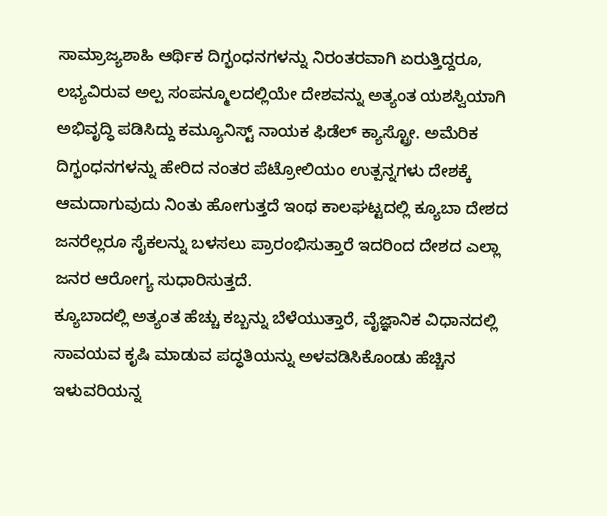ಸಾಮ್ರಾಜ್ಯಶಾಹಿ ಆರ್ಥಿಕ ದಿಗ್ಭಂಧನಗಳನ್ನು ನಿರಂತರವಾಗಿ ಏರುತ್ತಿದ್ದರೂ, ಲಭ್ಯವಿರುವ ಅಲ್ಪ ಸಂಪನ್ಮೂಲದಲ್ಲಿಯೇ ದೇಶವನ್ನು ಅತ್ಯಂತ ಯಶಸ್ವಿಯಾಗಿ ಅಭಿವೃದ್ಧಿ ಪಡಿಸಿದ್ದು ಕಮ್ಯೂನಿಸ್ಟ್ ನಾಯಕ ಫಿಡೆಲ್ ಕ್ಯಾಸ್ಟ್ರೋ. ಅಮೆರಿಕ ದಿಗ್ಭಂಧನಗಳನ್ನು ಹೇರಿದ ನಂತರ ಪೆಟ್ರೋಲಿಯಂ ಉತ್ಪನ್ನಗಳು ದೇಶಕ್ಕೆ ಆಮದಾಗುವುದು ನಿಂತು ಹೋಗುತ್ತದೆ ಇಂಥ ಕಾಲಘಟ್ಟದಲ್ಲಿ ಕ್ಯೂಬಾ ದೇಶದ ಜನರೆಲ್ಲರೂ ಸೈಕಲನ್ನು ಬಳಸಲು ಪ್ರಾರಂಭಿಸುತ್ತಾರೆ ಇದರಿಂದ ದೇಶದ ಎಲ್ಲಾ ಜನರ ಆರೋಗ್ಯ ಸುಧಾರಿಸುತ್ತದೆ.
ಕ್ಯೂಬಾದಲ್ಲಿ ಅತ್ಯಂತ ಹೆಚ್ಚು ಕಬ್ಬನ್ನು ಬೆಳೆಯುತ್ತಾರೆ, ವೈಜ್ಞಾನಿಕ ವಿಧಾನದಲ್ಲಿ ಸಾವಯವ ಕೃಷಿ ಮಾಡುವ ಪದ್ಧತಿಯನ್ನು ಅಳವಡಿಸಿಕೊಂಡು ಹೆಚ್ಚಿನ ಇಳುವರಿಯನ್ನ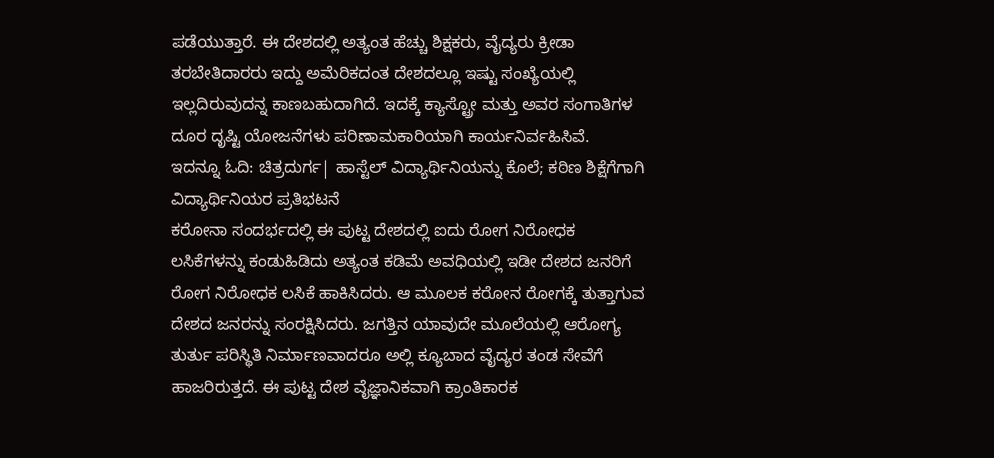ಪಡೆಯುತ್ತಾರೆ. ಈ ದೇಶದಲ್ಲಿ ಅತ್ಯಂತ ಹೆಚ್ಚು ಶಿಕ್ಷಕರು, ವೈದ್ಯರು ಕ್ರೀಡಾ ತರಬೇತಿದಾರರು ಇದ್ದು ಅಮೆರಿಕದಂತ ದೇಶದಲ್ಲೂ ಇಷ್ಟು ಸಂಖ್ಯೆಯಲ್ಲಿ ಇಲ್ಲದಿರುವುದನ್ನ ಕಾಣಬಹುದಾಗಿದೆ. ಇದಕ್ಕೆ ಕ್ಯಾಸ್ಟ್ರೋ ಮತ್ತು ಅವರ ಸಂಗಾತಿಗಳ ದೂರ ದೃಷ್ಟಿ ಯೋಜನೆಗಳು ಪರಿಣಾಮಕಾರಿಯಾಗಿ ಕಾರ್ಯನಿರ್ವಹಿಸಿವೆ.
ಇದನ್ನೂ ಓದಿ: ಚಿತ್ರದುರ್ಗ| ಹಾಸ್ಟೆಲ್ ವಿದ್ಯಾರ್ಥಿನಿಯನ್ನು ಕೊಲೆ; ಕಠಿಣ ಶಿಕ್ಷೆಗೆಗಾಗಿ ವಿದ್ಯಾರ್ಥಿನಿಯರ ಪ್ರತಿಭಟನೆ
ಕರೋನಾ ಸಂದರ್ಭದಲ್ಲಿ ಈ ಪುಟ್ಟ ದೇಶದಲ್ಲಿ ಐದು ರೋಗ ನಿರೋಧಕ ಲಸಿಕೆಗಳನ್ನು ಕಂಡುಹಿಡಿದು ಅತ್ಯಂತ ಕಡಿಮೆ ಅವಧಿಯಲ್ಲಿ ಇಡೀ ದೇಶದ ಜನರಿಗೆ ರೋಗ ನಿರೋಧಕ ಲಸಿಕೆ ಹಾಕಿಸಿದರು. ಆ ಮೂಲಕ ಕರೋನ ರೋಗಕ್ಕೆ ತುತ್ತಾಗುವ ದೇಶದ ಜನರನ್ನು ಸಂರಕ್ಷಿಸಿದರು. ಜಗತ್ತಿನ ಯಾವುದೇ ಮೂಲೆಯಲ್ಲಿ ಆರೋಗ್ಯ ತುರ್ತು ಪರಿಸ್ಥಿತಿ ನಿರ್ಮಾಣವಾದರೂ ಅಲ್ಲಿ ಕ್ಯೂಬಾದ ವೈದ್ಯರ ತಂಡ ಸೇವೆಗೆ ಹಾಜರಿರುತ್ತದೆ. ಈ ಪುಟ್ಟ ದೇಶ ವೈಜ್ಞಾನಿಕವಾಗಿ ಕ್ರಾಂತಿಕಾರಕ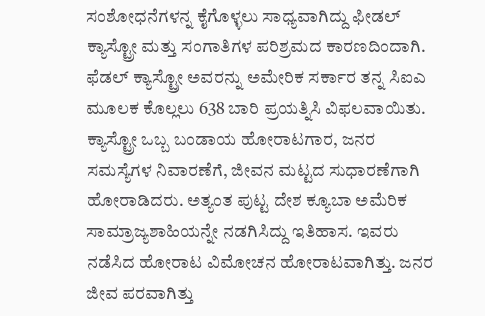ಸಂಶೋಧನೆಗಳನ್ನ ಕೈಗೊಳ್ಳಲು ಸಾಧ್ಯವಾಗಿದ್ದು ಫೀಡಲ್ ಕ್ಯಾಸ್ಟ್ರೋ ಮತ್ತು ಸಂಗಾತಿಗಳ ಪರಿಶ್ರಮದ ಕಾರಣದಿಂದಾಗಿ. ಫೆಡಲ್ ಕ್ಯಾಸ್ಟ್ರೋ ಅವರನ್ನು ಅಮೇರಿಕ ಸರ್ಕಾರ ತನ್ನ ಸಿಐಎ ಮೂಲಕ ಕೊಲ್ಲಲು 638 ಬಾರಿ ಪ್ರಯತ್ನಿಸಿ ವಿಫಲವಾಯಿತು.
ಕ್ಯಾಸ್ಟ್ರೋ ಒಬ್ಬ ಬಂಡಾಯ ಹೋರಾಟಗಾರ, ಜನರ ಸಮಸ್ಯೆಗಳ ನಿವಾರಣೆಗೆ, ಜೀವನ ಮಟ್ಟದ ಸುಧಾರಣೆಗಾಗಿ ಹೋರಾಡಿದರು. ಅತ್ಯಂತ ಪುಟ್ಟ ದೇಶ ಕ್ಯೂಬಾ ಅಮೆರಿಕ ಸಾಮ್ರಾಜ್ಯಶಾಹಿಯನ್ನೇ ನಡಗಿಸಿದ್ದು ಇತಿಹಾಸ. ಇವರು ನಡೆಸಿದ ಹೋರಾಟ ವಿಮೋಚನ ಹೋರಾಟವಾಗಿತ್ತು. ಜನರ ಜೀವ ಪರವಾಗಿತ್ತು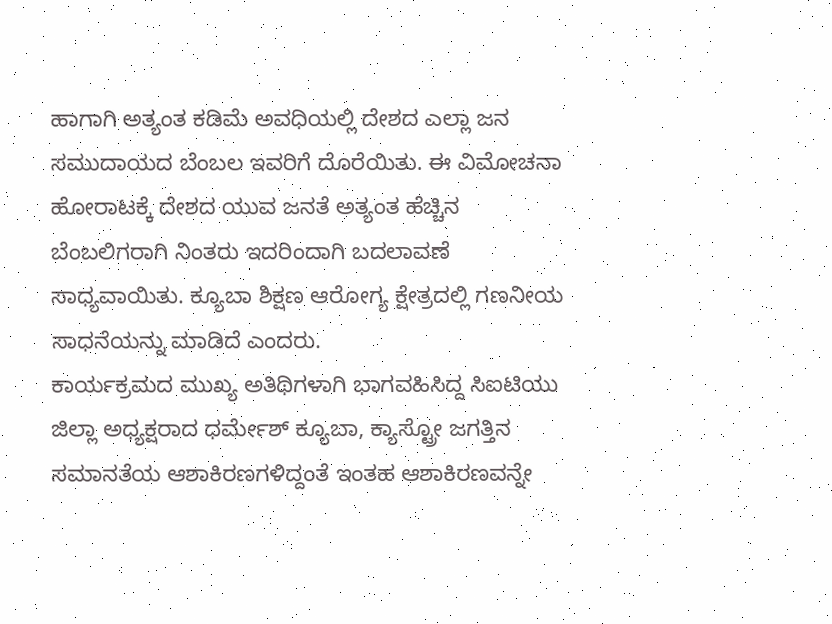ಹಾಗಾಗಿ ಅತ್ಯಂತ ಕಡಿಮೆ ಅವಧಿಯಲ್ಲಿ ದೇಶದ ಎಲ್ಲಾ ಜನ ಸಮುದಾಯದ ಬೆಂಬಲ ಇವರಿಗೆ ದೊರೆಯಿತು. ಈ ವಿಮೋಚನಾ ಹೋರಾಟಕ್ಕೆ ದೇಶದ ಯುವ ಜನತೆ ಅತ್ಯಂತ ಹೆಚ್ಚಿನ ಬೆಂಬಲಿಗರಾಗಿ ನಿಂತರು ಇದರಿಂದಾಗಿ ಬದಲಾವಣೆ ಸಾಧ್ಯವಾಯಿತು. ಕ್ಯೂಬಾ ಶಿಕ್ಷಣ ಆರೋಗ್ಯ ಕ್ಷೇತ್ರದಲ್ಲಿ ಗಣನೀಯ ಸಾಧನೆಯನ್ನು ಮಾಡಿದೆ ಎಂದರು.
ಕಾರ್ಯಕ್ರಮದ ಮುಖ್ಯ ಅತಿಥಿಗಳಾಗಿ ಭಾಗವಹಿಸಿದ್ದ ಸಿಐಟಿಯು ಜಿಲ್ಲಾ ಅಧ್ಯಕ್ಷರಾದ ಧರ್ಮೇಶ್ ಕ್ಯೂಬಾ, ಕ್ಯಾಸ್ಟ್ರೋ ಜಗತ್ತಿನ ಸಮಾನತೆಯ ಆಶಾಕಿರಣಗಳಿದ್ದಂತೆ ಇಂತಹ ಆಶಾಕಿರಣವನ್ನೇ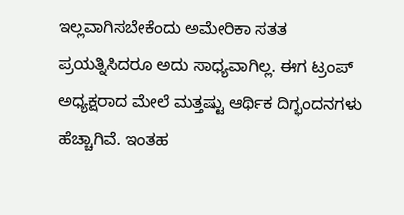ಇಲ್ಲವಾಗಿಸಬೇಕೆಂದು ಅಮೇರಿಕಾ ಸತತ ಪ್ರಯತ್ನಿಸಿದರೂ ಅದು ಸಾಧ್ಯವಾಗಿಲ್ಲ. ಈಗ ಟ್ರಂಪ್ ಅಧ್ಯಕ್ಷರಾದ ಮೇಲೆ ಮತ್ತಷ್ಟು ಆರ್ಥಿಕ ದಿಗ್ಭಂದನಗಳು ಹೆಚ್ಚಾಗಿವೆ. ಇಂತಹ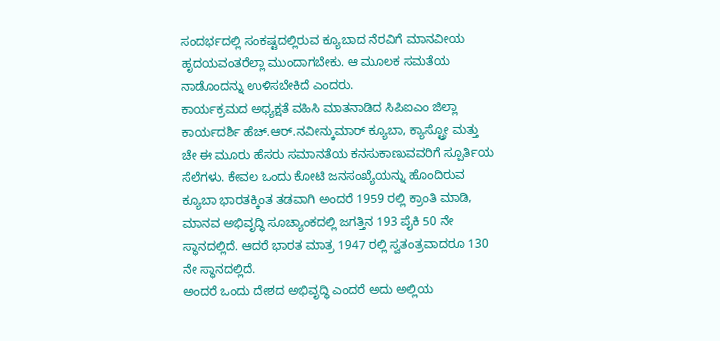ಸಂದರ್ಭದಲ್ಲಿ ಸಂಕಷ್ಟದಲ್ಲಿರುವ ಕ್ಯೂಬಾದ ನೆರವಿಗೆ ಮಾನವೀಯ ಹೃದಯವಂತರೆಲ್ಲಾ ಮುಂದಾಗಬೇಕು. ಆ ಮೂಲಕ ಸಮತೆಯ ನಾಡೊಂದನ್ನು ಉಳಿಸಬೇಕಿದೆ ಎಂದರು.
ಕಾರ್ಯಕ್ರಮದ ಅಧ್ಯಕ್ಷತೆ ವಹಿಸಿ ಮಾತನಾಡಿದ ಸಿಪಿಐಎಂ ಜಿಲ್ಲಾ ಕಾರ್ಯದರ್ಶಿ ಹೆಚ್.ಆರ್.ನವೀನ್ಕುಮಾರ್ ಕ್ಯೂಬಾ, ಕ್ಯಾಸ್ಟ್ರೋ ಮತ್ತು ಚೇ ಈ ಮೂರು ಹೆಸರು ಸಮಾನತೆಯ ಕನಸುಕಾಣುವವರಿಗೆ ಸ್ಪೂರ್ತಿಯ ಸೆಲೆಗಳು. ಕೇವಲ ಒಂದು ಕೋಟಿ ಜನಸಂಖ್ಯೆಯನ್ನು ಹೊಂದಿರುವ ಕ್ಯೂಬಾ ಭಾರತಕ್ಕಿಂತ ತಡವಾಗಿ ಅಂದರೆ 1959 ರಲ್ಲಿ ಕ್ರಾಂತಿ ಮಾಡಿ, ಮಾನವ ಅಭಿವೃದ್ಧಿ ಸೂಚ್ಯಾಂಕದಲ್ಲಿ ಜಗತ್ತಿನ 193 ಪೈಕಿ 50 ನೇ ಸ್ಥಾನದಲ್ಲಿದೆ. ಆದರೆ ಭಾರತ ಮಾತ್ರ 1947 ರಲ್ಲಿ ಸ್ವತಂತ್ರವಾದರೂ 130 ನೇ ಸ್ಥಾನದಲ್ಲಿದೆ.
ಅಂದರೆ ಒಂದು ದೇಶದ ಅಭಿವೃದ್ಧಿ ಎಂದರೆ ಅದು ಅಲ್ಲಿಯ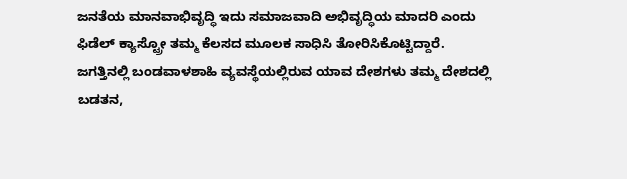ಜನತೆಯ ಮಾನವಾಭಿವೃದ್ಧಿ ಇದು ಸಮಾಜವಾದಿ ಅಭಿವೃದ್ಧಿಯ ಮಾದರಿ ಎಂದು ಫಿಡೆಲ್ ಕ್ಯಾಸ್ಟ್ರೋ ತಮ್ಮ ಕೆಲಸದ ಮೂಲಕ ಸಾಧಿಸಿ ತೋರಿಸಿಕೊಟ್ಟಿದ್ದಾರೆ. ಜಗತ್ತಿನಲ್ಲಿ ಬಂಡವಾಳಶಾಹಿ ವ್ಯವಸ್ಥೆಯಲ್ಲಿರುವ ಯಾವ ದೇಶಗಳು ತಮ್ಮ ದೇಶದಲ್ಲಿ ಬಡತನ,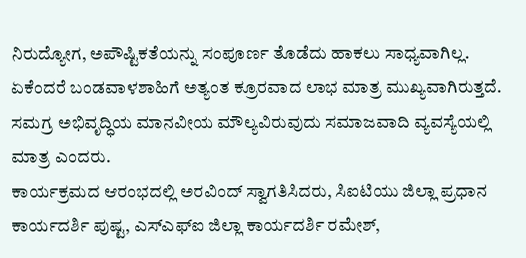ನಿರುದ್ಯೋಗ, ಅಪೌಷ್ಟಿಕತೆಯನ್ನು ಸಂಪೂರ್ಣ ತೊಡೆದು ಹಾಕಲು ಸಾಧ್ಯವಾಗಿಲ್ಲ. ಏಕೆಂದರೆ ಬಂಡವಾಳಶಾಹಿಗೆ ಅತ್ಯಂತ ಕ್ರೂರವಾದ ಲಾಭ ಮಾತ್ರ ಮುಖ್ಯವಾಗಿರುತ್ತದೆ. ಸಮಗ್ರ ಅಭಿವೃದ್ಧಿಯ ಮಾನವೀಯ ಮೌಲ್ಯವಿರುವುದು ಸಮಾಜವಾದಿ ವ್ಯವಸ್ಯೆಯಲ್ಲಿ ಮಾತ್ರ ಎಂದರು.
ಕಾರ್ಯಕ್ರಮದ ಆರಂಭದಲ್ಲಿ ಅರವಿಂದ್ ಸ್ವಾಗತಿಸಿದರು, ಸಿಐಟಿಯು ಜಿಲ್ಲಾ ಪ್ರಧಾನ ಕಾರ್ಯದರ್ಶಿ ಪುಷ್ಟ, ಎಸ್ಎಫ್ಐ ಜಿಲ್ಲಾ ಕಾರ್ಯದರ್ಶಿ ರಮೇಶ್,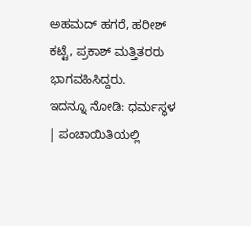ಅಹಮದ್ ಹಗರೆ, ಹರೀಶ್ ಕಟ್ಟೆ, ಪ್ರಕಾಶ್ ಮತ್ತಿತರರು ಭಾಗವಹಿಸಿದ್ದರು.
ಇದನ್ನೂ ನೋಡಿ: ಧರ್ಮಸ್ಥಳ | ಪಂಚಾಯಿತಿಯಲ್ಲಿ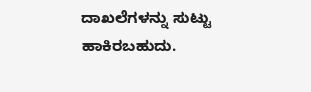ದಾಖಲೆಗಳನ್ನು ಸುಟ್ಟು ಹಾಕಿರಬಹುದು.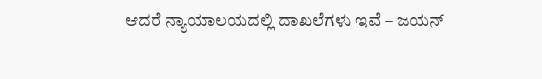ಆದರೆ ನ್ಯಾಯಾಲಯದಲ್ಲಿ ದಾಖಲೆಗಳು ಇವೆ – ಜಯನ್